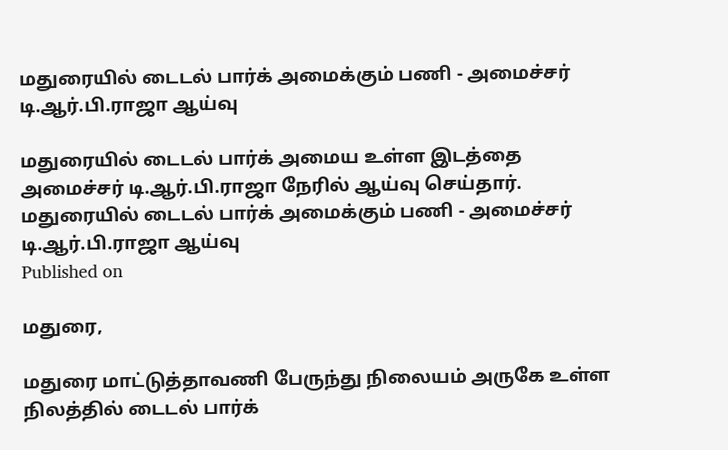மதுரையில் டைடல் பார்க் அமைக்கும் பணி - அமைச்சர் டி.ஆர்.பி.ராஜா ஆய்வு

மதுரையில் டைடல் பார்க் அமைய உள்ள இடத்தை அமைச்சர் டி.ஆர்.பி.ராஜா நேரில் ஆய்வு செய்தார்.
மதுரையில் டைடல் பார்க் அமைக்கும் பணி - அமைச்சர் டி.ஆர்.பி.ராஜா ஆய்வு
Published on

மதுரை,

மதுரை மாட்டுத்தாவணி பேருந்து நிலையம் அருகே உள்ள நிலத்தில் டைடல் பார்க்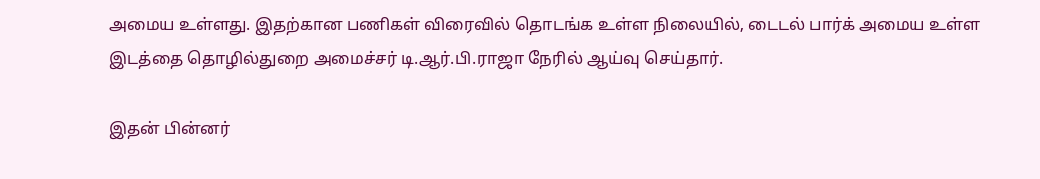அமைய உள்ளது. இதற்கான பணிகள் விரைவில் தொடங்க உள்ள நிலையில், டைடல் பார்க் அமைய உள்ள இடத்தை தொழில்துறை அமைச்சர் டி.ஆர்.பி.ராஜா நேரில் ஆய்வு செய்தார்.

இதன் பின்னர்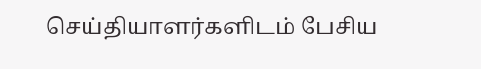செய்தியாளர்களிடம் பேசிய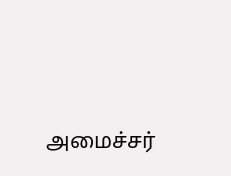அமைச்சர்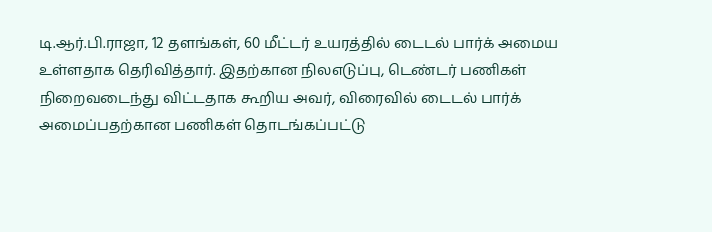டி.ஆர்.பி.ராஜா, 12 தளங்கள், 60 மீட்டர் உயரத்தில் டைடல் பார்க் அமைய உள்ளதாக தெரிவித்தார். இதற்கான நிலஎடுப்பு, டெண்டர் பணிகள் நிறைவடைந்து விட்டதாக கூறிய அவர், விரைவில் டைடல் பார்க் அமைப்பதற்கான பணிகள் தொடங்கப்பட்டு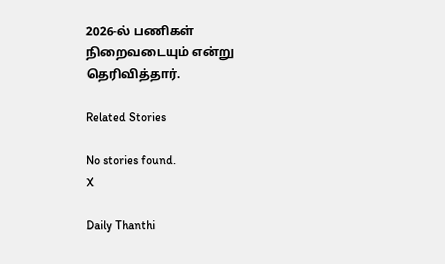2026-ல் பணிகள் நிறைவடையும் என்று தெரிவித்தார்.

Related Stories

No stories found.
X

Daily Thanthi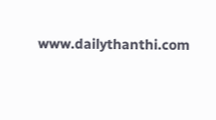www.dailythanthi.com